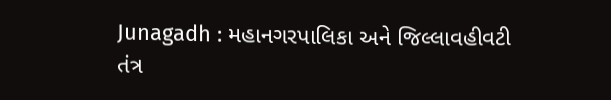Junagadh : મહાનગરપાલિકા અને જિલ્લાવહીવટી તંત્ર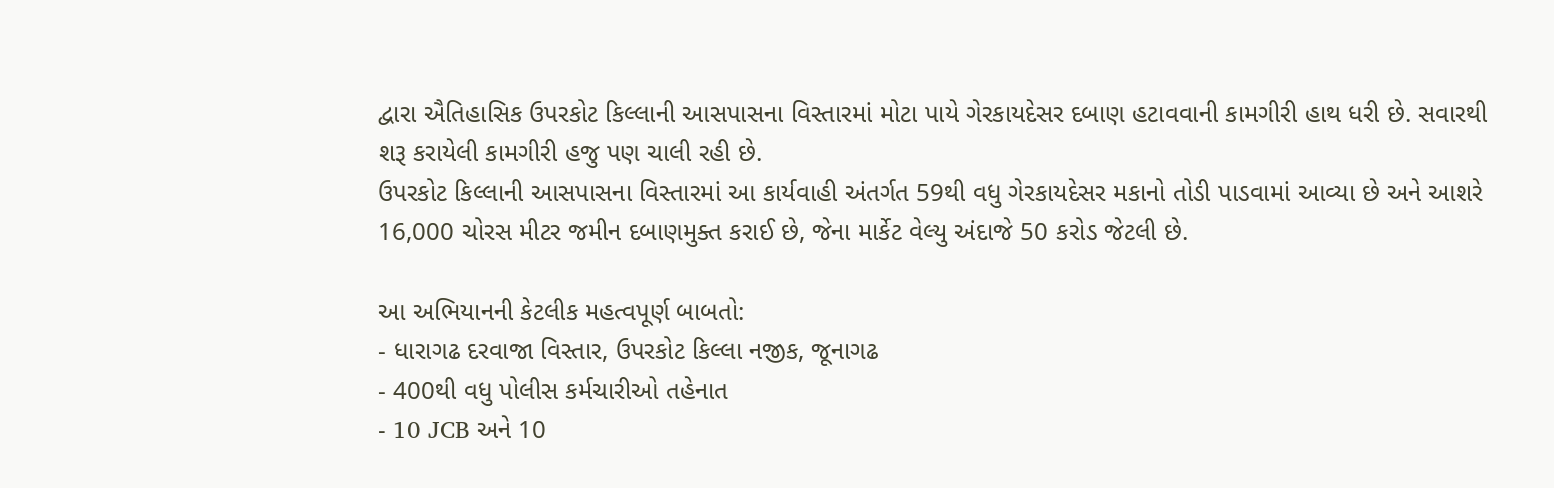દ્વારા ઐતિહાસિક ઉપરકોટ કિલ્લાની આસપાસના વિસ્તારમાં મોટા પાયે ગેરકાયદેસર દબાણ હટાવવાની કામગીરી હાથ ધરી છે. સવારથી શરૂ કરાયેલી કામગીરી હજુ પણ ચાલી રહી છે.
ઉપરકોટ કિલ્લાની આસપાસના વિસ્તારમાં આ કાર્યવાહી અંતર્ગત 59થી વધુ ગેરકાયદેસર મકાનો તોડી પાડવામાં આવ્યા છે અને આશરે 16,000 ચોરસ મીટર જમીન દબાણમુક્ત કરાઈ છે, જેના માર્કેટ વેલ્યુ અંદાજે 50 કરોડ જેટલી છે.

આ અભિયાનની કેટલીક મહત્વપૂર્ણ બાબતો:
- ધારાગઢ દરવાજા વિસ્તાર, ઉપરકોટ કિલ્લા નજીક, જૂનાગઢ
- 400થી વધુ પોલીસ કર્મચારીઓ તહેનાત
- 10 JCB અને 10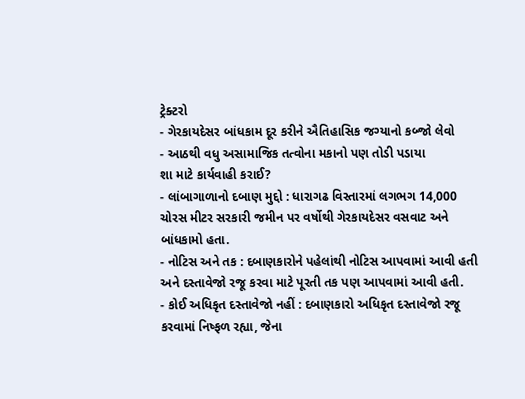ટ્રેક્ટરો
- ગેરકાયદેસર બાંધકામ દૂર કરીને ઐતિહાસિક જગ્યાનો કબ્જો લેવો
- આઠથી વધુ અસામાજિક તત્વોના મકાનો પણ તોડી પડાયા
શા માટે કાર્યવાહી કરાઈ?
- લાંબાગાળાનો દબાણ મુદ્દો : ધારાગઢ વિસ્તારમાં લગભગ 14,000 ચોરસ મીટર સરકારી જમીન પર વર્ષોથી ગેરકાયદેસર વસવાટ અને બાંધકામો હતા.
- નોટિસ અને તક : દબાણકારોને પહેલાંથી નોટિસ આપવામાં આવી હતી અને દસ્તાવેજો રજૂ કરવા માટે પૂરતી તક પણ આપવામાં આવી હતી.
- કોઈ અધિકૃત દસ્તાવેજો નહીં : દબાણકારો અધિકૃત દસ્તાવેજો રજૂ કરવામાં નિષ્ફળ રહ્યા, જેના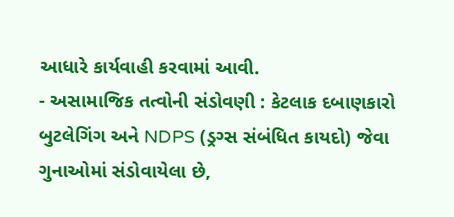આધારે કાર્યવાહી કરવામાં આવી.
- અસામાજિક તત્વોની સંડોવણી : કેટલાક દબાણકારો બુટલેગિંગ અને NDPS (ડ્રગ્સ સંબંધિત કાયદો) જેવા ગુનાઓમાં સંડોવાયેલા છે,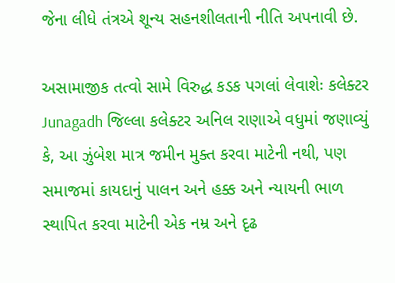જેના લીધે તંત્રએ શૂન્ય સહનશીલતાની નીતિ અપનાવી છે.

અસામાજીક તત્વો સામે વિરુદ્ધ કડક પગલાં લેવાશેઃ કલેક્ટર
Junagadh જિલ્લા કલેક્ટર અનિલ રાણાએ વધુમાં જણાવ્યું કે, આ ઝુંબેશ માત્ર જમીન મુક્ત કરવા માટેની નથી, પણ સમાજમાં કાયદાનું પાલન અને હક્ક અને ન્યાયની ભાળ સ્થાપિત કરવા માટેની એક નમ્ર અને દૃઢ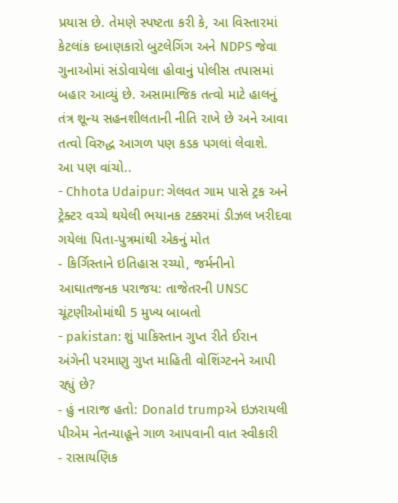પ્રયાસ છે. તેમણે સ્પષ્ટતા કરી કે, આ વિસ્તારમાં કેટલાંક દબાણકારો બુટલેગિંગ અને NDPS જેવા ગુનાઓમાં સંડોવાયેલા હોવાનું પોલીસ તપાસમાં બહાર આવ્યું છે. અસામાજિક તત્વો માટે હાલનું તંત્ર શૂન્ય સહનશીલતાની નીતિ રાખે છે અને આવા તત્વો વિરુદ્ધ આગળ પણ કડક પગલાં લેવાશે.
આ પણ વાંચો..
- Chhota Udaipur: ગેલવત ગામ પાસે ટ્રક અને ટ્રેક્ટર વચ્ચે થયેલી ભયાનક ટક્કરમાં ડીઝલ ખરીદવા ગયેલા પિતા-પુત્રમાંથી એકનું મોત
- કિર્ગિસ્તાને ઇતિહાસ રચ્યો, જર્મનીનો આઘાતજનક પરાજય: તાજેતરની UNSC ચૂંટણીઓમાંથી 5 મુખ્ય બાબતો
- pakistan: શું પાકિસ્તાન ગુપ્ત રીતે ઈરાન અંગેની પરમાણુ ગુપ્ત માહિતી વોશિંગ્ટનને આપી રહ્યું છે?
- હું નારાજ હતો: Donald trumpએ ઇઝરાયલી પીએમ નેતન્યાહૂને ગાળ આપવાની વાત સ્વીકારી
- રાસાયણિક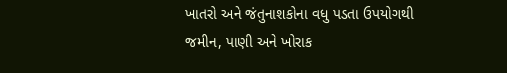ખાતરો અને જંતુનાશકોના વધુ પડતા ઉપયોગથી જમીન, પાણી અને ખોરાક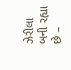ઝેરીલા બની રહ્યા છે –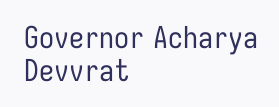Governor Acharya Devvrat